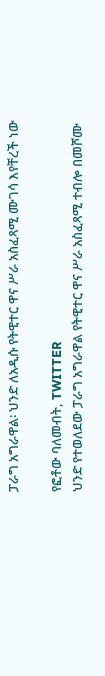ፓራግ አግራዋል፡ ህንድ ለአዲሱ የትዊተር ዋና ሥራ አስፈጻሚ ሙገሳ እየቸረች ነው

የፎቶው ባለመብት, TWITTER
ህንድ የተወለደው ፓራግ አግራዋል የትዊተር ዋና ሥራ አስፈጻሚ ተብሎ በመሾሙ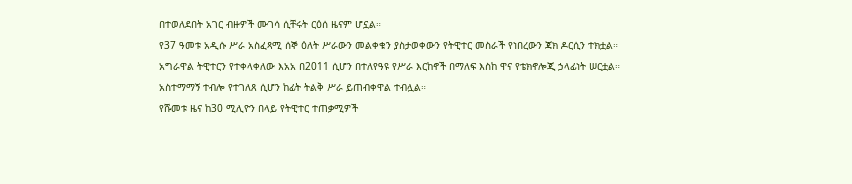በተወለደበት አገር ብዙዎች ሙገሳ ሲቸሩት ርዕሰ ዜናም ሆኗል።
የ37 ዓመቱ አዲሱ ሥራ አስፈጻሚ ሰኞ ዕለት ሥራውን መልቀቁን ያስታወቀውን የትዊተር መስራች የነበረውን ጃክ ዶርሲን ተክቷል።
አግራዋል ትዊተርን የተቀላቀለው እአአ በ2011 ሲሆን በተለየዓዩ የሥራ እርከኖች በማለፍ እስከ ዋና የቴክኖሎጂ ኃላፊነት ሠርቷል።
አስተማማኝ ተብሎ የተገለጸ ሲሆን ከፊት ትልቅ ሥራ ይጠብቀዋል ተብሏል።
የሹመቱ ዜና ከ30 ሚሊዮን በላይ የትዊተር ተጠቃሚዎች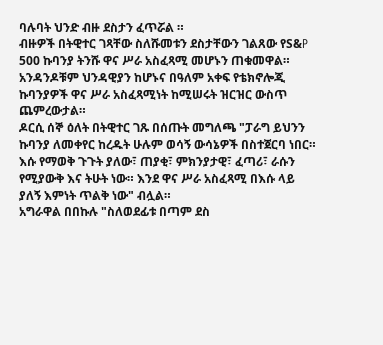ባሉባት ህንድ ብዙ ደስታን ፈጥሯል ።
ብዙዎች በትዊተር ገጻቸው ስለሹመቱን ደስታቸውን ገልጸው የS&P 500 ኩባንያ ትንሹ ዋና ሥራ አስፈጻሚ መሆኑን ጠቁመዋል። አንዳንዶቹም ህንዳዊያን ከሆኑና በዓለም አቀፍ የቴክኖሎጂ ኩባንያዎች ዋና ሥራ አስፈጻሚነት ከሚሠሩት ዝርዝር ውስጥ ጨምረውታል።
ዶርሲ ሰኞ ዕለት በትዊተር ገጹ በሰጡት መግለጫ "ፓራግ ይህንን ኩባንያ ለመቀየር ከረዱት ሁሉም ወሳኝ ውሳኔዎች በስተጀርባ ነበር። እሱ የማወቅ ጉጉት ያለው፣ ጠያቂ፣ ምክንያታዊ፣ ፈጣሪ፣ ራሱን የሚያውቅ እና ትሁት ነው። እንደ ዋና ሥራ አስፈጻሚ በእሱ ላይ ያለኝ እምነት ጥልቅ ነው" ብሏል።
አግራዋል በበኩሉ "ስለወደፊቱ በጣም ደስ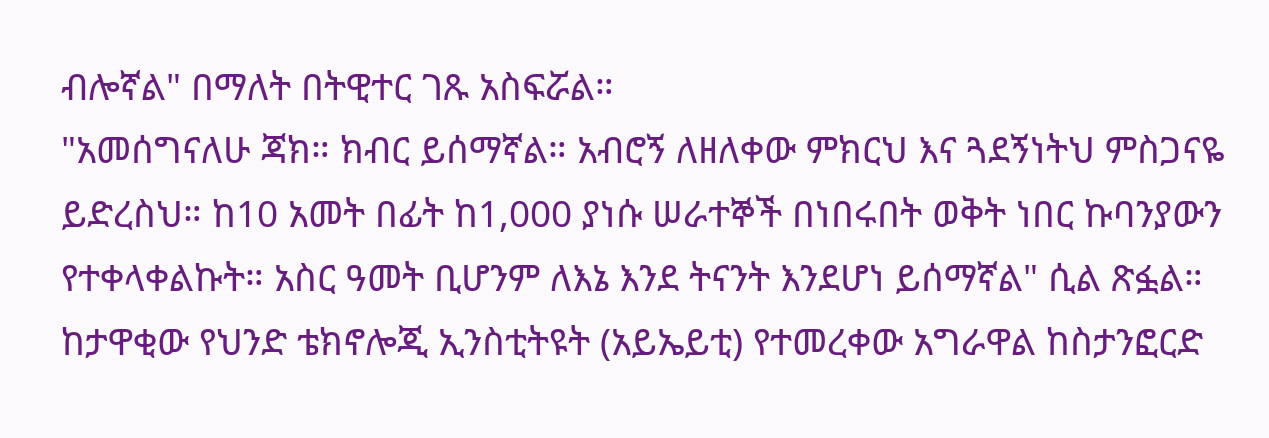ብሎኛል" በማለት በትዊተር ገጹ አስፍሯል።
"አመሰግናለሁ ጃክ። ክብር ይሰማኛል። አብሮኝ ለዘለቀው ምክርህ እና ጓደኝነትህ ምስጋናዬ ይድረስህ። ከ10 አመት በፊት ከ1,000 ያነሱ ሠራተኞች በነበሩበት ወቅት ነበር ኩባንያውን የተቀላቀልኩት። አስር ዓመት ቢሆንም ለእኔ እንደ ትናንት እንደሆነ ይሰማኛል" ሲል ጽፏል።
ከታዋቂው የህንድ ቴክኖሎጂ ኢንስቲትዩት (አይኤይቲ) የተመረቀው አግራዋል ከስታንፎርድ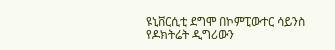ዩኒቨርሲቲ ደግሞ በኮምፒውተር ሳይንስ የዶክትሬት ዲግሪውን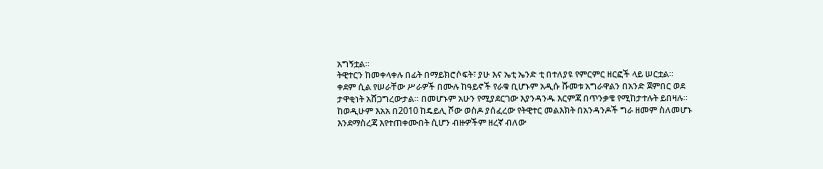አግኝቷል።
ትዊተርን ከመቀላቀሉ በፊት በማይክሮሶፍት፣ ያሁ እና ኤቲ ኤንድ ቲ በተለያዩ የምርምር ዘርፎች ላይ ሠርቷል።
ቀደም ሲል የሠራቸው ሥራዎች በሙሉ ከዓይኖች የራቁ ቢሆኑም አዲሱ ሹመቱ አግራዋልን በአንድ ጀምበር ወደ ታዋቂነት አሸጋግረውታል። በመሆኑም አሁን የሚያደርገው እያንዳንዱ እርምጃ በጥንቃቄ የሚከታተሉት ይበዛሉ።
ከወዲሁም እአአ በ2010 ከዴይሊ ሾው ወስዶ ያሰፈረው የትዊተር መልእክት በአንዳንዶች ግራ ዘመም ስለመሆኑ እንደማስረጃ እየተጠቀሙበት ሲሆን ብዙዎችም ዘረኛ ብለው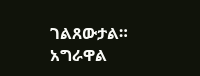ገልጸውታል። አግራዋል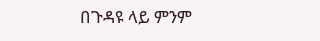በጉዳዩ ላይ ምንም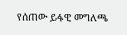የሰጠው ይፋዊ መግለጫ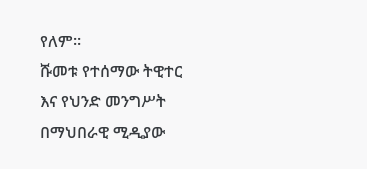የለም።
ሹመቱ የተሰማው ትዊተር እና የህንድ መንግሥት በማህበራዊ ሚዲያው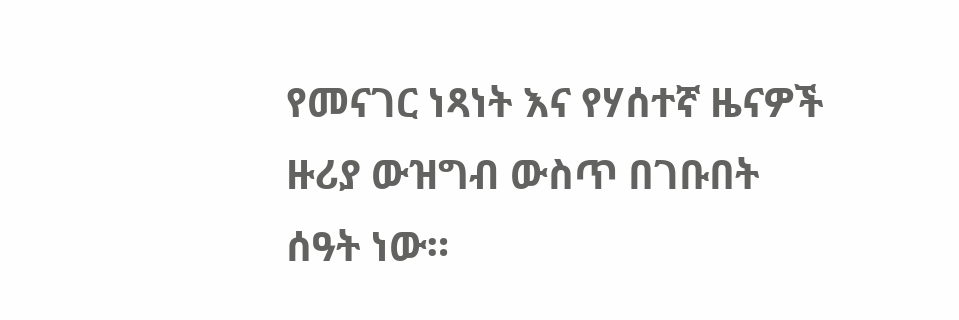የመናገር ነጻነት እና የሃሰተኛ ዜናዎች ዙሪያ ውዝግብ ውስጥ በገቡበት ሰዓት ነው።